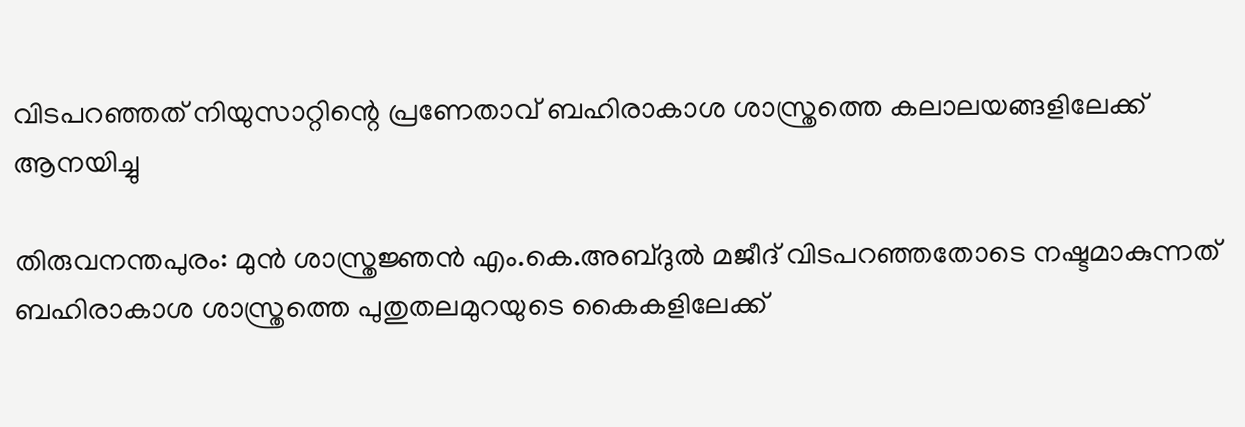വിടപറഞ്ഞത് നിയുസാറ്റിന്റെ പ്രണേതാവ് ബഹിരാകാശ ശാസ്ത്രത്തെ കലാലയങ്ങളിലേക്ക് ആനയിച്ചു

തിരുവനന്തപുരം: മുൻ ശാസ്ത്രജ്ഞൻ എം.കെ.അബ്ദുൽ മജീദ് വിടപറഞ്ഞതോടെ നഷ്ടമാകുന്നത് ബഹിരാകാശ ശാസ്ത്രത്തെ പുതുതലമുറയുടെ കൈകളിലേക്ക്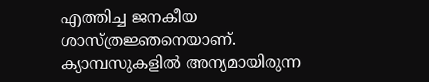എത്തിച്ച ജനകീയ ശാസ്ത്രജ്ഞനെയാണ്. ക്യാമ്പസുകളിൽ അന്യമായിരുന്ന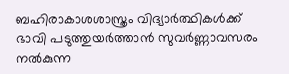ബഹിരാകാശശാസ്ത്രം വിദ്യാർത്ഥികൾക്ക് ഭാവി പടുത്തുയർത്താൻ സുവർണ്ണാവസരം നൽകുന്ന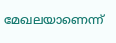മേഖലയാണെന്ന്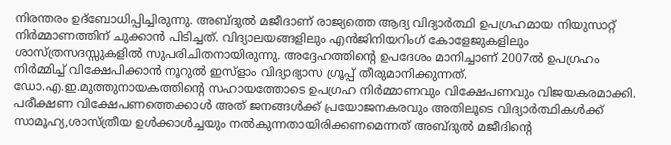നിരന്തരം ഉദ്ബോധിപ്പിച്ചിരുന്നു. അബ്ദുൽ മജീദാണ് രാജ്യത്തെ ആദ്യ വിദ്യാർത്ഥി ഉപഗ്രഹമായ നിയുസാറ്റ് നിർമ്മാണത്തിന് ചുക്കാൻ പിടിച്ചത്. വിദ്യാലയങ്ങളിലും എൻജിനിയറിംഗ് കോളേജുകളിലും ശാസ്ത്രസദസ്സുകളിൽ സുപരിചിതനായിരുന്നു. അദ്ദേഹത്തിന്റെ ഉപദേശം മാനിച്ചാണ് 2007ൽ ഉപഗ്രഹം നിർമ്മിച്ച് വിക്ഷേപിക്കാൻ നൂറുൽ ഇസ്ളാം വിദ്യാഭ്യാസ ഗ്രൂപ്പ് തീരുമാനിക്കുന്നത്. ഡോ.എ.ഇ.മുത്തുനായകത്തിന്റെ സഹായത്തോടെ ഉപഗ്രഹ നിർമ്മാണവും വിക്ഷേപണവും വിജയകരമാക്കി. പരീക്ഷണ വിക്ഷേപണത്തെക്കാൾ അത് ജനങ്ങൾക്ക് പ്രയോജനകരവും അതിലൂടെ വിദ്യാർത്ഥികൾക്ക് സാമൂഹ്യ,ശാസ്ത്രീയ ഉൾക്കാൾച്ചയും നൽകുന്നതായിരിക്കണമെന്നത് അബ്ദുൽ മജീദിന്റെ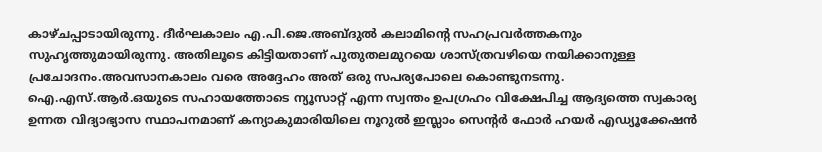കാഴ്ചപ്പാടായിരുന്നു. ദീർഘകാലം എ.പി.ജെ.അബ്ദുൽ കലാമിന്റെ സഹപ്രവർത്തകനും സുഹൃത്തുമായിരുന്നു. അതിലൂടെ കിട്ടിയതാണ് പുതുതലമുറയെ ശാസ്ത്രവഴിയെ നയിക്കാനുള്ള പ്രചോദനം.അവസാനകാലം വരെ അദ്ദേഹം അത് ഒരു സപര്യപോലെ കൊണ്ടുനടന്നു.
ഐ.എസ്.ആർ.ഒയുടെ സഹായത്തോടെ ന്യൂസാറ്റ് എന്ന സ്വന്തം ഉപഗ്രഹം വിക്ഷേപിച്ച ആദ്യത്തെ സ്വകാര്യ ഉന്നത വിദ്യാഭ്യാസ സ്ഥാപനമാണ് കന്യാകുമാരിയിലെ നൂറുൽ ഇസ്ലാം സെന്റർ ഫോർ ഹയർ എഡ്യൂക്കേഷൻ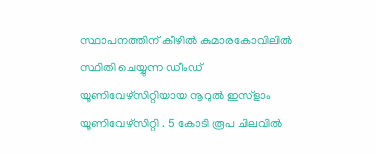സ്ഥാപനത്തിന് കീഴിൽ കുമാരകോവിലിൽ സ്ഥിതി ചെയ്യുന്ന ഡീംഡ് യൂണിവേഴ്സിറ്റിയായ നൂറുൽ ഇസ്ളാം യൂണിവേഴ്സിറ്റി . 5 കോടി രൂപ ചിലവിൽ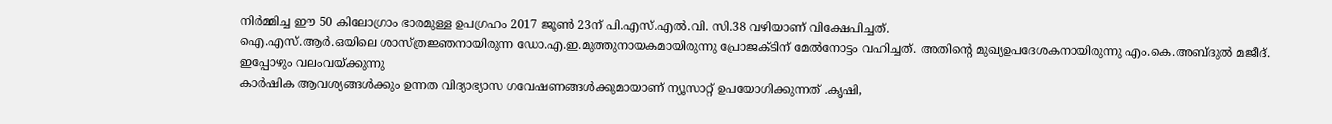നിർമ്മിച്ച ഈ 50 കിലോഗ്രാം ഭാരമുള്ള ഉപഗ്രഹം 2017 ജൂൺ 23ന് പി.എസ്.എൽ.വി. സി.38 വഴിയാണ് വിക്ഷേപിച്ചത്.
ഐ.എസ്.ആർ.ഒയിലെ ശാസ്ത്രജ്ഞനായിരുന്ന ഡോ.എ.ഇ.മുത്തുനായകമായിരുന്നു പ്രോജക്ടിന് മേൽനോട്ടം വഹിച്ചത്. അതിന്റെ മുഖ്യഉപദേശകനായിരുന്നു എം.കെ.അബ്ദുൽ മജീദ്.
ഇപ്പോഴും വലംവയ്ക്കുന്നു
കാർഷിക ആവശ്യങ്ങൾക്കും ഉന്നത വിദ്യാഭ്യാസ ഗവേഷണങ്ങൾക്കുമായാണ് ന്യൂസാറ്റ് ഉപയോഗിക്കുന്നത് .കൃഷി,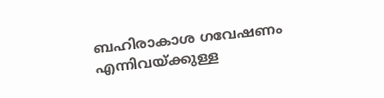ബഹിരാകാശ ഗവേഷണം എന്നിവയ്ക്കുള്ള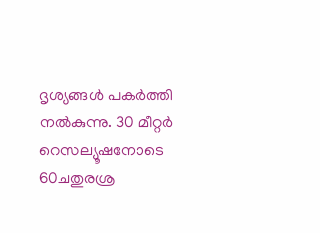ദൃശ്യങ്ങൾ പകർത്തി നൽകുന്നു. 30 മീറ്റർ റെസല്യൂഷനോടെ 60ചതുരശ്ര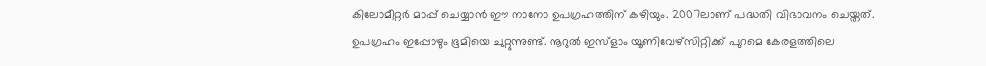കിലോമീറ്റർ മാപ്പ് ചെയ്യാൻ ഈ നാനോ ഉപഗ്രഹത്തിന് കഴിയും. 2007ലാണ് പദ്ധതി വിഭാവനം ചെയ്തത്. ഉപഗ്രഹം ഇപ്പോഴും ഭൂമിയെ ചുറ്റുന്നുണ്ട്. നൂറുൽ ഇസ്ളാം യൂണിവേഴ്സിറ്റിക്ക് പുറമെ കേരളത്തിലെ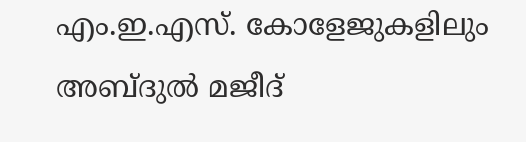എം.ഇ.എസ്. കോളേജുകളിലും അബ്ദുൽ മജീദ്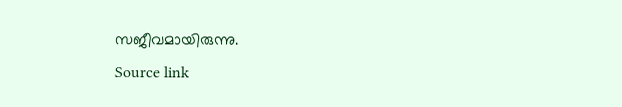സജീവമായിരുന്നു.
Source link